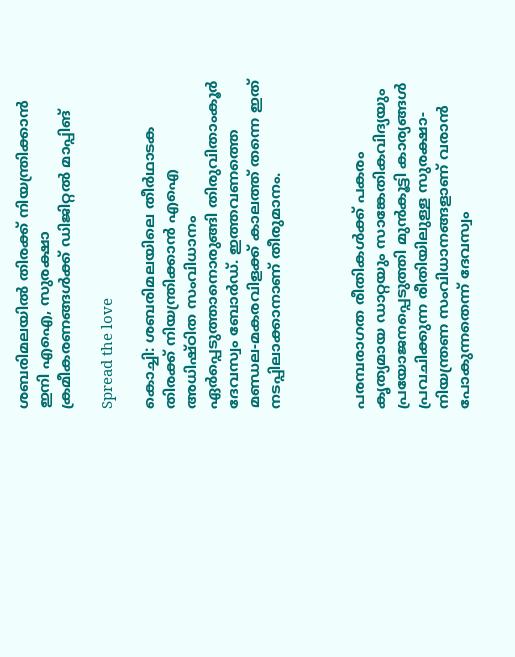ശബരിമലയില്‍ തിരക്ക് നിയന്ത്രിക്കാന്‍ ഇനി എഐ, സുരക്ഷാ ക്രമീകരണങ്ങള്‍ക്ക് ഡിജിറ്റല്‍ മാപ്പിങ്

Spread the love

കൊച്ചി: ശബരിമലയിലെ തീര്‍ഥാടക തിരക്ക് നിയന്ത്രിക്കാന്‍ എഐ അധിഷ്ഠിത സംവിധാനം ഏര്‍പ്പെടുത്താനൊരുങ്ങി തിരുവിതാംകൂര്‍ ദേവസ്വം ബോര്‍ഡ്. ഇത്തവണത്തെ മണ്ഡല-മകരവിളക്ക് കാലത്ത് തന്നെ ഇത് നടപ്പിലാക്കാനാണ് തീരുമാനം.



പരമ്പരാഗത രീതികള്‍ക്ക് പകരം കൃത്യമായ ഡാറ്റയും സാങ്കേതികവിദ്യയും പ്രയോജനപ്പെടുത്തി മുന്‍കൂട്ടി കാര്യങ്ങള്‍ പ്രവചിക്കുന്ന രീതിയിലുള്ള സുരക്ഷാ-നിയന്ത്രണ സംവിധാനങ്ങളാണ് വരാന്‍ പോകുന്നതെന്ന് ദേവസ്വം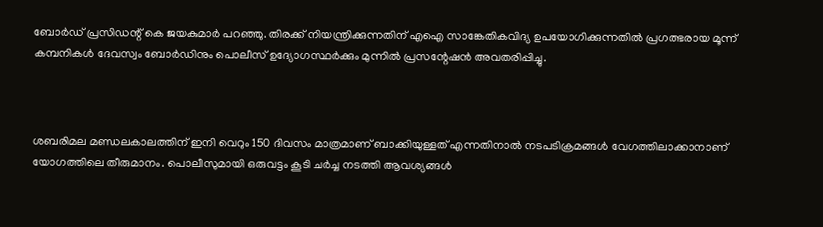ബോര്‍ഡ് പ്രസിഡന്റ് കെ ജയകുമാര്‍ പറഞ്ഞു. തിരക്ക് നിയന്ത്രിക്കുന്നതിന് എഐ സാങ്കേതികവിദ്യ ഉപയോഗിക്കുന്നതില്‍ പ്രഗത്ഭരായ മൂന്ന് കമ്പനികള്‍ ദേവസ്വം ബോര്‍ഡിനും പൊലീസ് ഉദ്യോഗസ്ഥര്‍ക്കും മുന്നില്‍ പ്രസന്റേഷന്‍ അവതരിപ്പിച്ചു.



ശബരിമല മണ്ഡലകാലത്തിന് ഇനി വെറും 150 ദിവസം മാത്രമാണ് ബാക്കിയുള്ളത് എന്നതിനാല്‍ നടപടിക്രമങ്ങള്‍ വേഗത്തിലാക്കാനാണ് യോഗത്തിലെ തീരുമാനം. പൊലീസുമായി ഒരുവട്ടം കൂടി ചര്‍ച്ച നടത്തി ആവശ്യങ്ങള്‍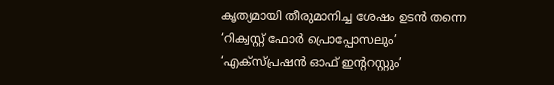കൃത്യമായി തീരുമാനിച്ച ശേഷം ഉടന്‍ തന്നെ ‘റിക്വസ്റ്റ് ഫോര്‍ പ്രൊപ്പോസലും’ ‘എക്‌സ്പ്രഷന്‍ ഓഫ് ഇന്ററസ്റ്റും’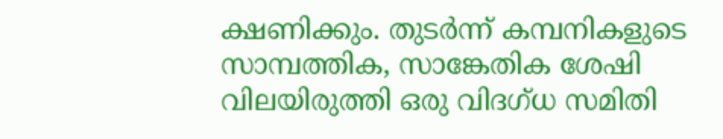ക്ഷണിക്കും. തുടര്‍ന്ന് കമ്പനികളുടെ സാമ്പത്തിക, സാങ്കേതിക ശേഷി വിലയിരുത്തി ഒരു വിദഗ്ധ സമിതി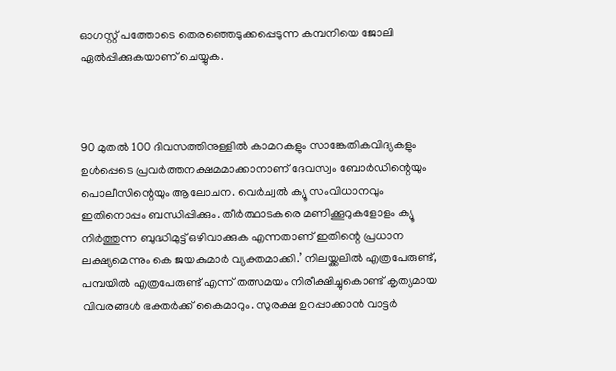ഓഗസ്റ്റ് പത്തോടെ തെരഞ്ഞെടുക്കപ്പെടുന്ന കമ്പനിയെ ജോലി ഏല്‍പ്പിക്കുകയാണ് ചെയ്യുക.



90 മുതല്‍ 100 ദിവസത്തിനുള്ളില്‍ കാമറകളും സാങ്കേതികവിദ്യകളും ഉള്‍പ്പെടെ പ്രവര്‍ത്തനക്ഷമമാക്കാനാണ് ദേവസ്വം ബോര്‍ഡിന്റെയും പൊലീസിന്റെയും ആലോചന. വെര്‍ച്വല്‍ ക്യൂ സംവിധാനവും ഇതിനൊപ്പം ബന്ധിപ്പിക്കും. തീര്‍ത്ഥാടകരെ മണിക്കൂറുകളോളം ക്യൂ നിര്‍ത്തുന്ന ബുദ്ധിമുട്ട് ഒഴിവാക്കുക എന്നതാണ് ഇതിന്റെ പ്രധാന ലക്ഷ്യമെന്നും കെ ജയകുമാര്‍ വ്യക്തമാക്കി.’ നിലയ്ക്കലില്‍ എത്രപേരുണ്ട്, പമ്പയില്‍ എത്രപേരുണ്ട് എന്ന് തത്സമയം നിരീക്ഷിച്ചുകൊണ്ട് കൃത്യമായ വിവരങ്ങള്‍ ഭക്തര്‍ക്ക് കൈമാറും. സുരക്ഷ ഉറപ്പാക്കാന്‍ വാട്ടര്‍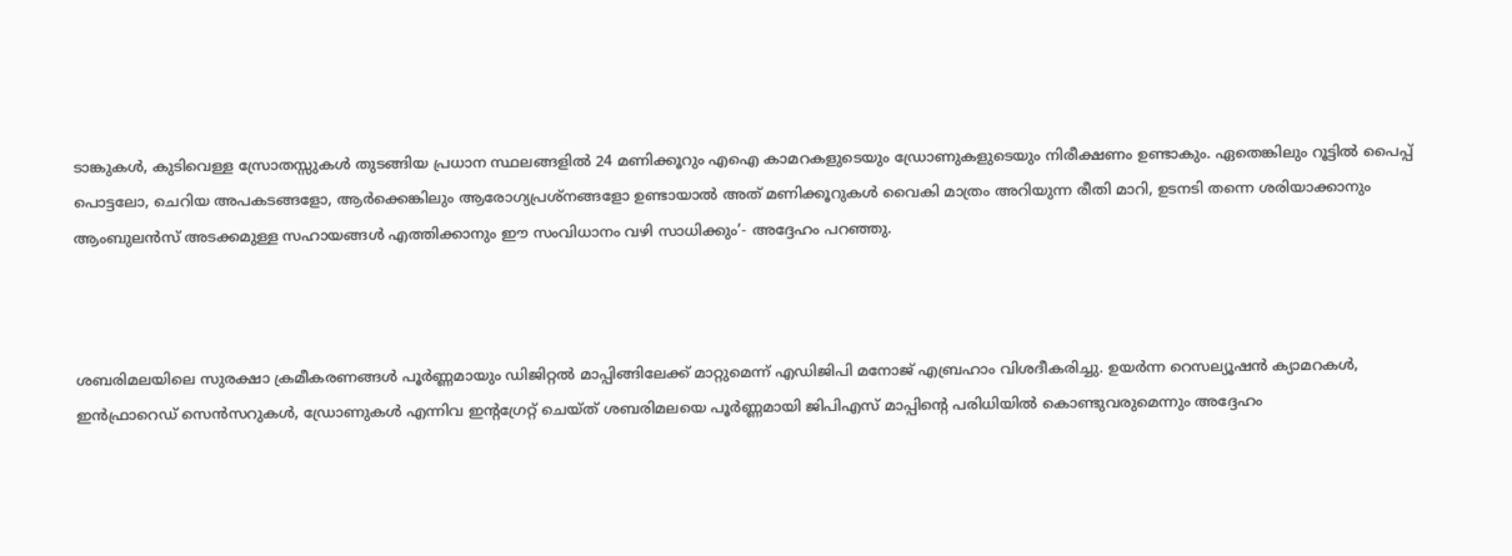ടാങ്കുകള്‍, കുടിവെള്ള സ്രോതസ്സുകള്‍ തുടങ്ങിയ പ്രധാന സ്ഥലങ്ങളില്‍ 24 മണിക്കൂറും എഐ കാമറകളുടെയും ഡ്രോണുകളുടെയും നിരീക്ഷണം ഉണ്ടാകും. ഏതെങ്കിലും റൂട്ടില്‍ പൈപ്പ് പൊട്ടലോ, ചെറിയ അപകടങ്ങളോ, ആര്‍ക്കെങ്കിലും ആരോഗ്യപ്രശ്‌നങ്ങളോ ഉണ്ടായാല്‍ അത് മണിക്കൂറുകള്‍ വൈകി മാത്രം അറിയുന്ന രീതി മാറി, ഉടനടി തന്നെ ശരിയാക്കാനും ആംബുലന്‍സ് അടക്കമുള്ള സഹായങ്ങള്‍ എത്തിക്കാനും ഈ സംവിധാനം വഴി സാധിക്കും’- അദ്ദേഹം പറഞ്ഞു.



ശബരിമലയിലെ സുരക്ഷാ ക്രമീകരണങ്ങള്‍ പൂര്‍ണ്ണമായും ഡിജിറ്റല്‍ മാപ്പിങ്ങിലേക്ക് മാറ്റുമെന്ന് എഡിജിപി മനോജ് എബ്രഹാം വിശദീകരിച്ചു. ഉയര്‍ന്ന റെസല്യൂഷന്‍ ക്യാമറകള്‍, ഇന്‍ഫ്രാറെഡ് സെന്‍സറുകള്‍, ഡ്രോണുകള്‍ എന്നിവ ഇന്റഗ്രേറ്റ് ചെയ്ത് ശബരിമലയെ പൂര്‍ണ്ണമായി ജിപിഎസ് മാപ്പിന്റെ പരിധിയില്‍ കൊണ്ടുവരുമെന്നും അദ്ദേഹം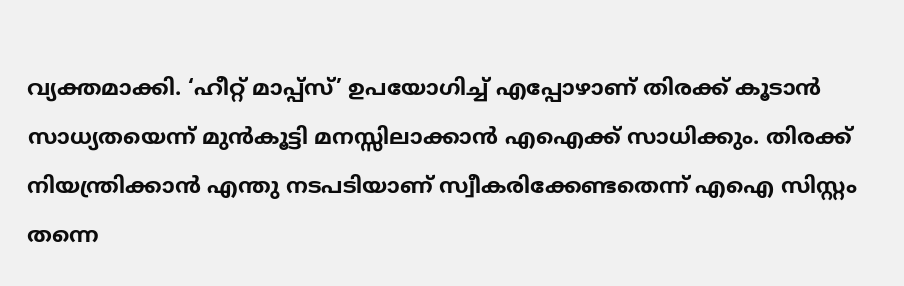വ്യക്തമാക്കി. ‘ഹീറ്റ് മാപ്പ്‌സ്’ ഉപയോഗിച്ച് എപ്പോഴാണ് തിരക്ക് കൂടാന്‍ സാധ്യതയെന്ന് മുന്‍കൂട്ടി മനസ്സിലാക്കാന്‍ എഐക്ക് സാധിക്കും. തിരക്ക് നിയന്ത്രിക്കാന്‍ എന്തു നടപടിയാണ് സ്വീകരിക്കേണ്ടതെന്ന് എഐ സിസ്റ്റം തന്നെ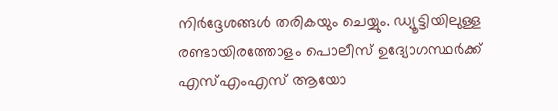നിര്‍ദ്ദേശങ്ങള്‍ തരികയും ചെയ്യും. ഡ്യൂട്ടിയിലുള്ള രണ്ടായിരത്തോളം പൊലീസ് ഉദ്യോഗസ്ഥര്‍ക്ക് എസ്എംഎസ് ആയോ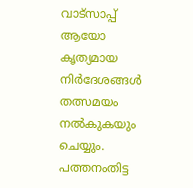വാട്‌സാപ്പ് ആയോ കൃത്യമായ നിര്‍ദേശങ്ങള്‍ തത്സമയം നല്‍കുകയും ചെയ്യും. പത്തനംതിട്ട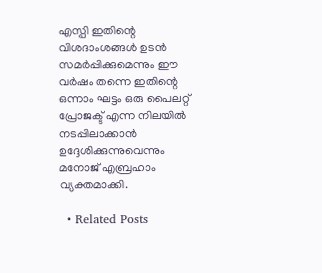എസ്പി ഇതിന്റെ വിശദാംശങ്ങള്‍ ഉടന്‍ സമര്‍പ്പിക്കുമെന്നും ഈ വര്‍ഷം തന്നെ ഇതിന്റെ ഒന്നാം ഘട്ടം ഒരു പൈലറ്റ് പ്രോജക്ട് എന്ന നിലയില്‍ നടപ്പിലാക്കാന്‍ ഉദ്ദേശിക്കുന്നുവെന്നും മനോജ് എബ്രഹാം വ്യക്തമാക്കി.

  • Related Posts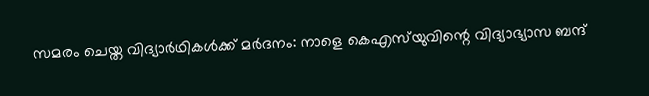സമരം ചെയ്ത വിദ്യാർഥികൾക്ക് മർദനം: നാളെ കെഎസ്‌യുവിന്റെ വിദ്യാഭ്യാസ ബന്ദ്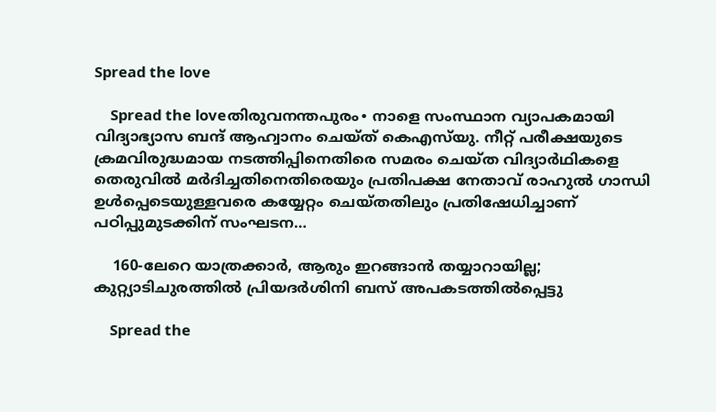Spread the love

    Spread the loveതിരുവനന്തപുരം∙ നാളെ സംസ്ഥാന വ്യാപകമായി വിദ്യാഭ്യാസ ബന്ദ് ആഹ്വാനം ചെയ്ത് കെഎസ്‌യു. നീറ്റ് പരീക്ഷയുടെ ക്രമവിരുദ്ധമായ നടത്തിപ്പിനെതിരെ സമരം ചെയ്ത വിദ്യാര്‍ഥികളെ തെരുവില്‍ മര്‍ദിച്ചതിനെതിരെയും പ്രതിപക്ഷ നേതാവ് രാഹുല്‍ ഗാന്ധി ഉള്‍പ്പെടെയുള്ളവരെ കയ്യേറ്റം ചെയ്തതിലും പ്രതിഷേധിച്ചാണ് പഠിപ്പുമുടക്കിന് സംഘടന…

    160-ലേറെ യാത്രക്കാർ, ആരും ഇറങ്ങാൻ തയ്യാറായില്ല; കുറ്റ്യാടിചുരത്തിൽ പ്രിയദർശിനി ബസ് അപകടത്തിൽപ്പെട്ടു

    Spread the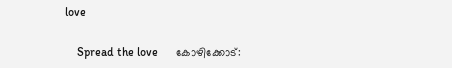love

    Spread the love      കോഴിക്കോട്: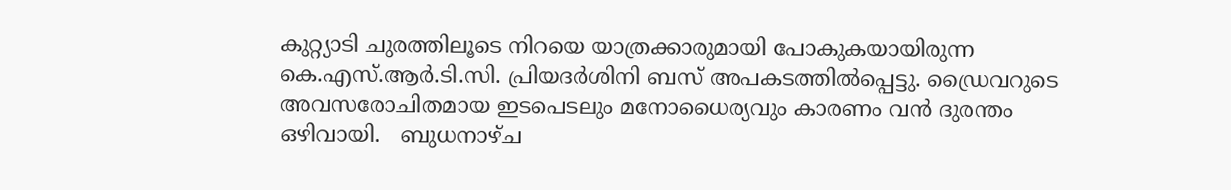കുറ്റ്യാടി ചുരത്തിലൂടെ നിറയെ യാത്രക്കാരുമായി പോകുകയായിരുന്ന കെ.എസ്.ആർ.ടി.സി. പ്രിയദർശിനി ബസ് അപകടത്തിൽപ്പെട്ടു. ഡ്രൈവറുടെ അവസരോചിതമായ ഇടപെടലും മനോധൈര്യവും കാരണം വൻ ദുരന്തം ഒഴിവായി.   ബുധനാഴ്ച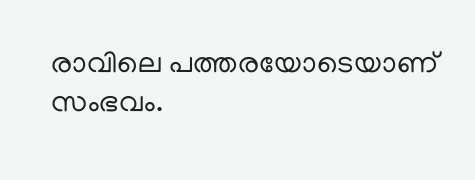രാവിലെ പത്തരയോടെയാണ് സംഭവം.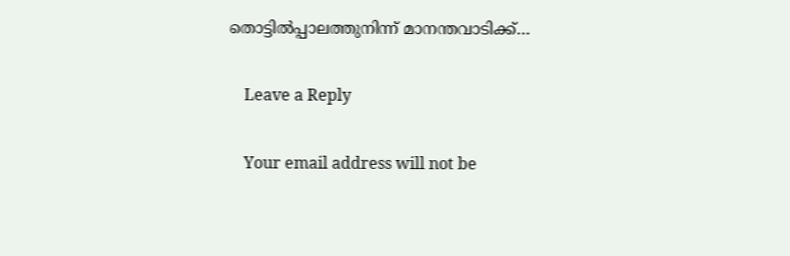തൊട്ടിൽപ്പാലത്തുനിന്ന് മാനന്തവാടിക്ക്…

    Leave a Reply

    Your email address will not be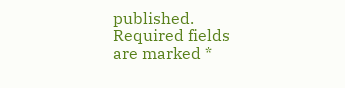published. Required fields are marked *